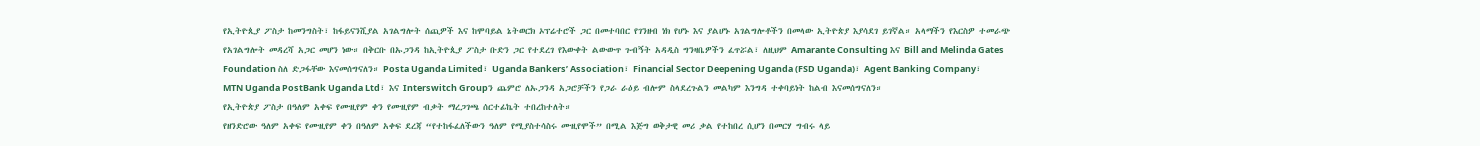የኢትዮጲያ ፖስታ ከመንግስት፣ ከፋይናንሺያል አገልግሎት ሰጪዎች እና ከሞባይል ኔትወርክ ኦፕሬተሮች ጋር በመተባበር የገንዘብ ነክ የሆኑ እና ያልሆኑ አገልግሎቶችን በመላው ኢትዮጵያ እያሳደገ ይገኛል። አላማችን የእርስዎ ተመራጭ የአገልግሎት መዳረሻ አጋር መሆን ነው። በቅርቡ በኡጋንዳ ከኢትዮጲያ ፖስታ ቡድን ጋር የተደረገ የእውቀት ልውውጥ ጉብኝት አዳዲስ ግንዛቤዎችን ፈጥሯል፣ ለዚህም Amarante Consulting እና Bill and Melinda Gates Foundation ስለ ድጋፋቸው እናመሰግናለን። Posta Uganda Limited፣ Uganda Bankers’ Association፣ Financial Sector Deepening Uganda (FSD Uganda)፣ Agent Banking Company፣ MTN Uganda PostBank Uganda Ltd፣ እና Interswitch Groupን ጨምሮ ለኡጋንዳ አጋሮቻችን የጋራ ራዕይ ብሎም ስላደረጉልን መልካም እንግዳ ተቀባይነት ከልብ እናመሰግናለን።
የኢትዮጵያ ፖስታ በዓለም አቀፍ የሙዚየም ቀን የሙዚየም ብቃት ማረጋገጫ ሰርተፊኬት ተበረከተለት።
የዘንድሮው ዓለም አቀፍ የሙዚየም ቀን በዓለም አቀፍ ደረጃ “የተከፋፈለችውን ዓለም የሚያስተሳስሩ ሙዚየሞች” በሚል እጅግ ወቅታዊ መሪ ቃል የተከበረ ሲሆን በመርሃ ግብሩ ላይ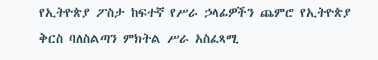የኢትዮጵያ ፖስታ ከፍተኛ የሥራ ኃላፊዎችን ጨምሮ የኢትዮጵያ ቅርስ ባለስልጣን ምክትል ሥራ አስፈጻሚ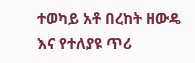ተወካይ አቶ በረከት ዘውዴ እና የተለያዩ ጥሪ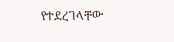የተደረገላቸው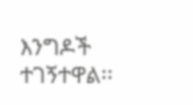እንግዶች ተገኝተዋል፡፡